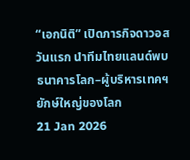“เอกนิติ” เปิดภารกิจดาวอสวันแรก นำทีมไทยแลนด์พบธนาคารโลก–ผู้บริหารเทคฯ ยักษ์ใหญ่ของโลก
21 Jan 2026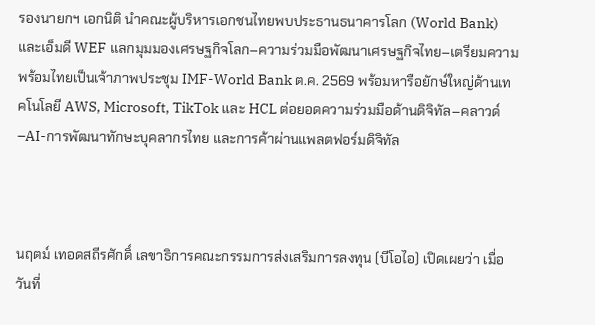รองนายกฯ เอกนิติ นำคณะผู้บริหารเอกชนไทยพบประธานธนาคารโลก (World Bank) และเอ็มดี WEF แลกมุมมองเศรษฐกิจโลก–ความร่วมมือพัฒนาเศรษฐกิจไทย–เตรียมความพร้อมไทยเป็นเจ้าภาพประชุม IMF-World Bank ต.ค. 2569 พร้อมหารือยักษ์ใหญ่ด้านเทคโนโลยี AWS, Microsoft, TikTok และ HCL ต่อยอดความร่วมมือด้านดิจิทัล–คลาวด์–AI-การพัฒนาทักษะบุคลากรไทย และการค้าผ่านแพลตฟอร์มดิจิทัล



นฤตม์ เทอดสถีรศักดิ์ เลขาธิการคณะกรรมการส่งเสริมการลงทุน (บีโอไอ) เปิดเผยว่า เมื่อวันที่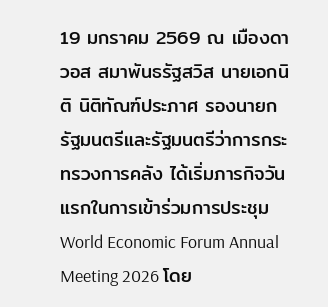19 มกราคม 2569 ณ เมืองดาวอส สมาพันธรัฐสวิส นายเอกนิติ นิติทัณฑ์ประภาศ รองนายกรัฐมนตรีและรัฐมนตรีว่าการกระทรวงการคลัง ได้เริ่มภารกิจวันแรกในการเข้าร่วมการประชุม World Economic Forum Annual Meeting 2026 โดย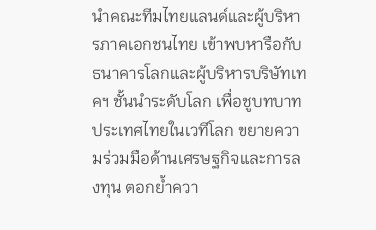นำคณะทีมไทยแลนด์และผู้บริหารภาคเอกชนไทย เข้าพบหารือกับธนาคารโลกและผู้บริหารบริษัทเทคฯ ชั้นนำระดับโลก เพื่อชูบทบาทประเทศไทยในเวทีโลก ขยายความร่วมมือด้านเศรษฐกิจและการลงทุน ตอกย้ำควา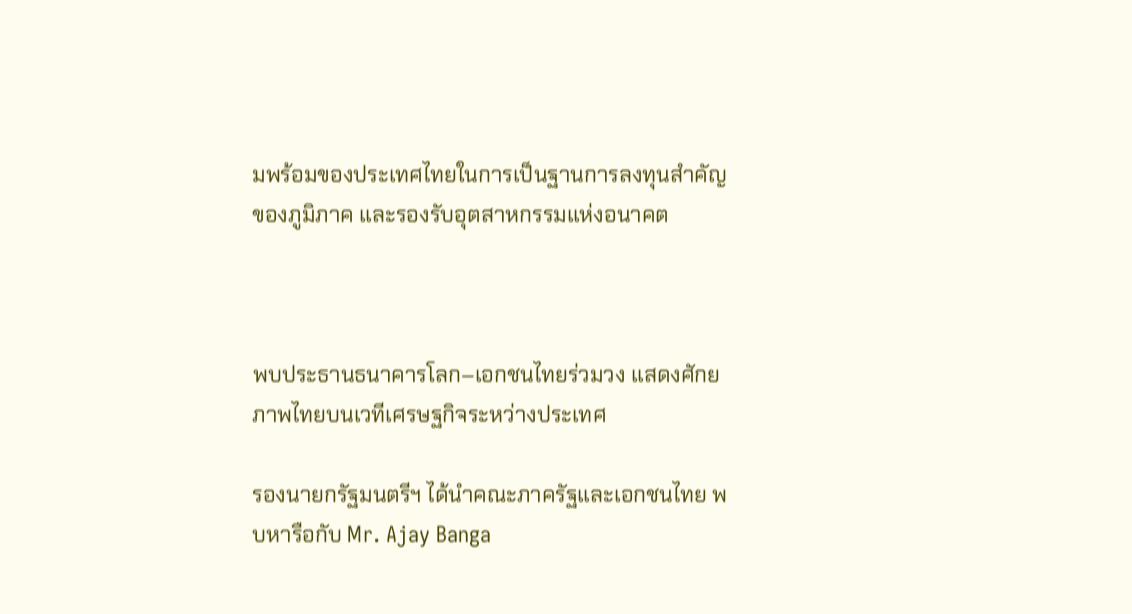มพร้อมของประเทศไทยในการเป็นฐานการลงทุนสำคัญของภูมิภาค และรองรับอุตสาหกรรมแห่งอนาคต



พบประธานธนาคารโลก–เอกชนไทยร่วมวง แสดงศักยภาพไทยบนเวทีเศรษฐกิจระหว่างประเทศ

รองนายกรัฐมนตรีฯ ได้นำคณะภาครัฐและเอกชนไทย พบหารือกับ Mr. Ajay Banga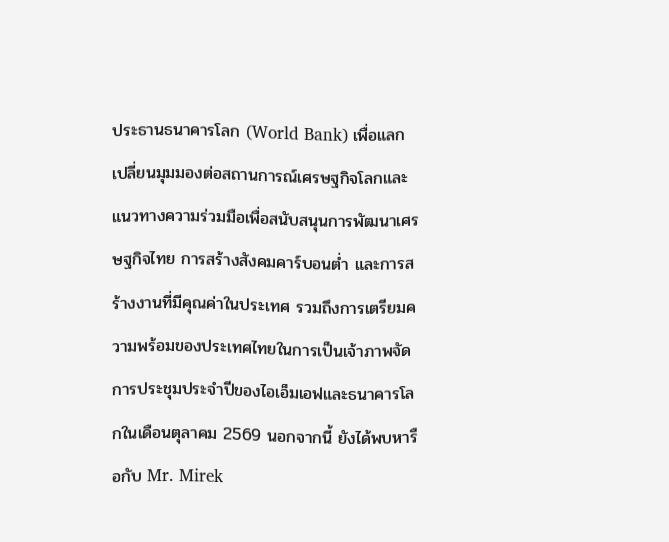ประธานธนาคารโลก (World Bank) เพื่อแลกเปลี่ยนมุมมองต่อสถานการณ์เศรษฐกิจโลกและแนวทางความร่วมมือเพื่อสนับสนุนการพัฒนาเศรษฐกิจไทย การสร้างสังคมคาร์บอนต่ำ และการสร้างงานที่มีคุณค่าในประเทศ รวมถึงการเตรียมความพร้อมของประเทศไทยในการเป็นเจ้าภาพจัดการประชุมประจำปีของไอเอ็มเอฟและธนาคารโลกในเดือนตุลาคม 2569 นอกจากนี้ ยังได้พบหารือกับ Mr. Mirek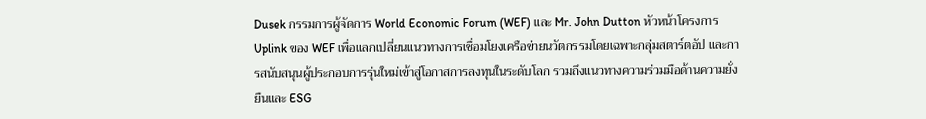Dusek กรรมการผู้จัดการ World Economic Forum (WEF) และ Mr. John Dutton หัวหน้าโครงการ Uplink ของ WEF เพื่อแลกเปลี่ยนแนวทางการเชื่อมโยงเครือข่ายนวัตกรรมโดยเฉพาะกลุ่มสตาร์ตอัป และการสนับสนุนผู้ประกอบการรุ่นใหม่เข้าสู่โอกาสการลงทุนในระดับโลก รวมถึงแนวทางความร่วมมือด้านความยั่งยืนและ ESG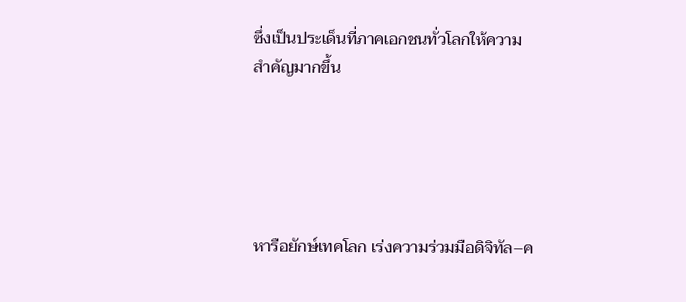ซึ่งเป็นประเด็นที่ภาคเอกชนทั่วโลกให้ความสำคัญมากขึ้น





หารือยักษ์เทคโลก เร่งความร่วมมือดิจิทัล–ค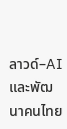ลาวด์–AI และพัฒนาคนไทย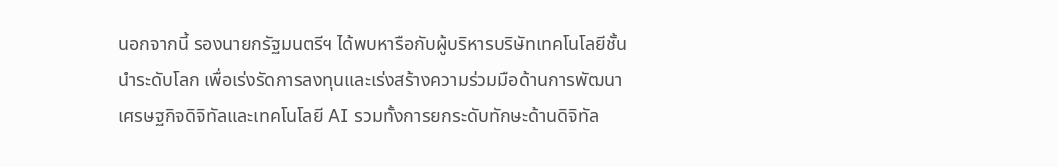นอกจากนี้ รองนายกรัฐมนตรีฯ ได้พบหารือกับผู้บริหารบริษัทเทคโนโลยีชั้นนำระดับโลก เพื่อเร่งรัดการลงทุนและเร่งสร้างความร่วมมือด้านการพัฒนาเศรษฐกิจดิจิทัลและเทคโนโลยี AI รวมทั้งการยกระดับทักษะด้านดิจิทัล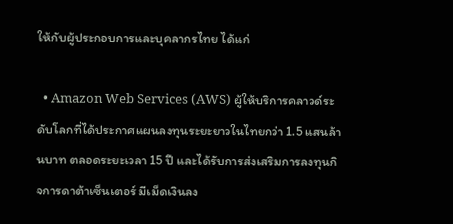ให้กับผู้ประกอบการและบุคลากรไทย ได้แก่

  • Amazon Web Services (AWS) ผู้ให้บริการคลาวด์ระดับโลกที่ได้ประกาศแผนลงทุนระยะยาวในไทยกว่า 1.5 แสนล้านบาท ตลอดระยะเวลา 15 ปี และได้รับการส่งเสริมการลงทุนกิจการดาต้าเซ็นเตอร์ มีเม็ดเงินลง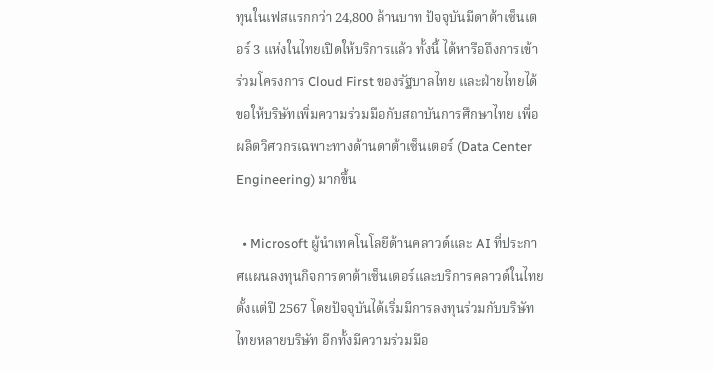ทุนในเฟสแรกกว่า 24,800 ล้านบาท ปัจจุบันมีดาต้าเซ็นเตอร์ 3 แห่งในไทยเปิดให้บริการแล้ว ทั้งนี้ ได้หารือถึงการเข้าร่วมโครงการ Cloud First ของรัฐบาลไทย และฝ่ายไทยได้ขอให้บริษัทเพิ่มความร่วมมือกับสถาบันการศึกษาไทย เพื่อผลิตวิศวกรเฉพาะทางด้านดาต้าเซ็นเตอร์ (Data Center Engineering) มากขึ้น

  • Microsoft ผู้นำเทคโนโลยีด้านคลาวด์และ AI ที่ประกาศแผนลงทุนกิจการดาต้าเซ็นเตอร์และบริการคลาวด์ในไทยตั้งแต่ปี 2567 โดยปัจจุบันได้เริ่มมีการลงทุนร่วมกับบริษัทไทยหลายบริษัท อีกทั้งมีความร่วมมือ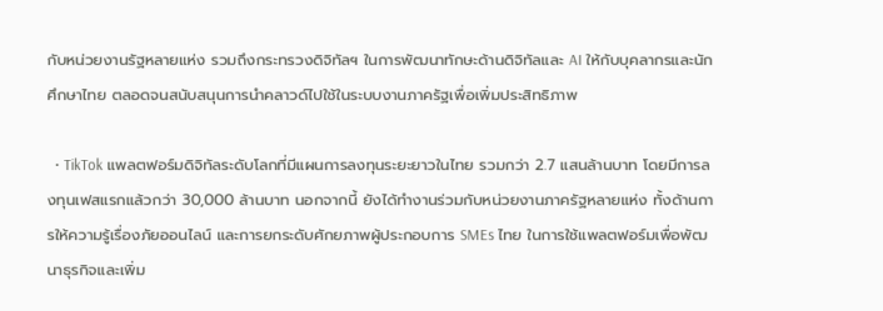กับหน่วยงานรัฐหลายแห่ง รวมถึงกระทรวงดิจิทัลฯ ในการพัฒนาทักษะด้านดิจิทัลและ AI ให้กับบุคลากรและนักศึกษาไทย ตลอดจนสนับสนุนการนำคลาวด์ไปใช้ในระบบงานภาครัฐเพื่อเพิ่มประสิทธิภาพ

  • TikTok แพลตฟอร์มดิจิทัลระดับโลกที่มีแผนการลงทุนระยะยาวในไทย รวมกว่า 2.7 แสนล้านบาท โดยมีการลงทุนเฟสแรกแล้วกว่า 30,000 ล้านบาท นอกจากนี้ ยังได้ทำงานร่วมกับหน่วยงานภาครัฐหลายแห่ง ทั้งด้านการให้ความรู้เรื่องภัยออนไลน์ และการยกระดับศักยภาพผู้ประกอบการ SMEs ไทย ในการใช้แพลตฟอร์มเพื่อพัฒนาธุรกิจและเพิ่ม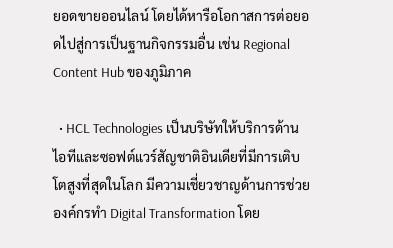ยอดขายออนไลน์ โดยได้หารือโอกาสการต่อยอดไปสู่การเป็นฐานกิจกรรมอื่น เช่น Regional Content Hub ของภูมิภาค

  • HCL Technologies เป็นบริษัทให้บริการด้านไอทีและซอฟต์แวร์สัญชาติอินเดียที่มีการเติบโตสูงที่สุดในโลก มีความเชี่ยวชาญด้านการช่วยองค์กรทำ Digital Transformation โดย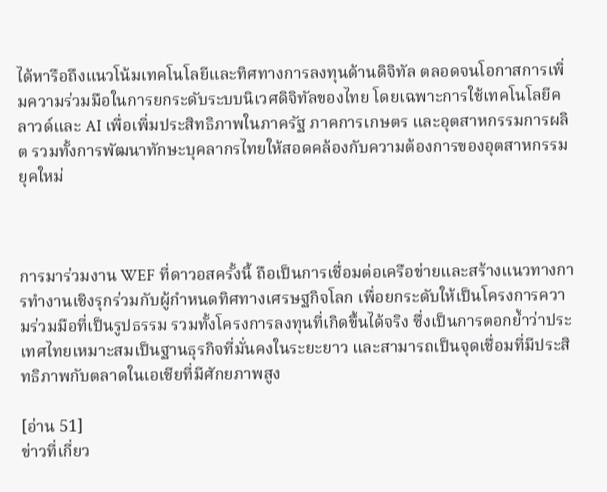ได้หารือถึงแนวโน้มเทคโนโลยีและทิศทางการลงทุนด้านดิจิทัล ตลอดจนโอกาสการเพิ่มความร่วมมือในการยกระดับระบบนิเวศดิจิทัลของไทย โดยเฉพาะการใช้เทคโนโลยีคลาวด์และ AI เพื่อเพิ่มประสิทธิภาพในภาครัฐ ภาคการเกษตร และอุตสาหกรรมการผลิต รวมทั้งการพัฒนาทักษะบุคลากรไทยให้สอดคล้องกับความต้องการของอุตสาหกรรมยุคใหม่



การมาร่วมงาน WEF ที่ดาวอสครั้งนี้ ถือเป็นการเชื่อมต่อเครือข่ายและสร้างแนวทางการทำงานเชิงรุกร่วมกับผู้กำหนดทิศทางเศรษฐกิจโลก เพื่อยกระดับให้เป็นโครงการความร่วมมือที่เป็นรูปธรรม รวมทั้งโครงการลงทุนที่เกิดขึ้นได้จริง ซึ่งเป็นการตอกย้ำว่าประเทศไทยเหมาะสมเป็นฐานธุรกิจที่มั่นคงในระยะยาว และสามารถเป็นจุดเชื่อมที่มีประสิทธิภาพกับตลาดในเอเชียที่มีศักยภาพสูง

[อ่าน 51]
ข่าวที่เกี่ยว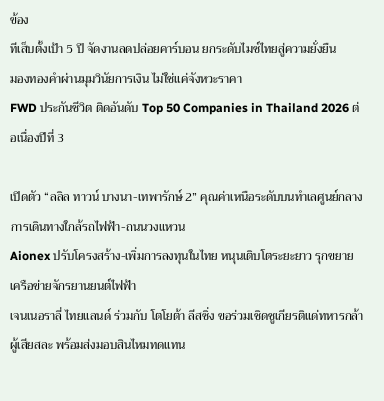ข้อง
ทีเส็บตั้งเป้า 5 ปี จัดงานลดปล่อยคาร์บอน ยกระดับไมซ์ไทยสู่ความยั่งยืน
มองทองคำผ่านมุมวินัยการเงิน ไม่ใช่แค่จังหวะราคา
FWD ประกันชีวิต ติดอันดับ Top 50 Companies in Thailand 2026 ต่อเนื่องปีที่ 3

เปิดตัว “ลลิล ทาวน์ บางนา-เทพารักษ์ 2” คุณค่าเหนือระดับบนทำเลศูนย์กลางการเดินทางใกล้รถไฟฟ้า-ถนนวงแหวน
Aionex ปรับโครงสร้าง-เพิ่มการลงทุนในไทย หนุนเติบโตระยะยาว รุกขยายเครือข่ายจักรยานยนต์ไฟฟ้า
เจนเนอราลี่ ไทยแลนด์ ร่วมกับ โตโยต้า ลีสซิ่ง ขอร่วมเชิดชูเกียรติแด่ทหารกล้าผู้เสียสละ พร้อมส่งมอบสินไหมทดแทน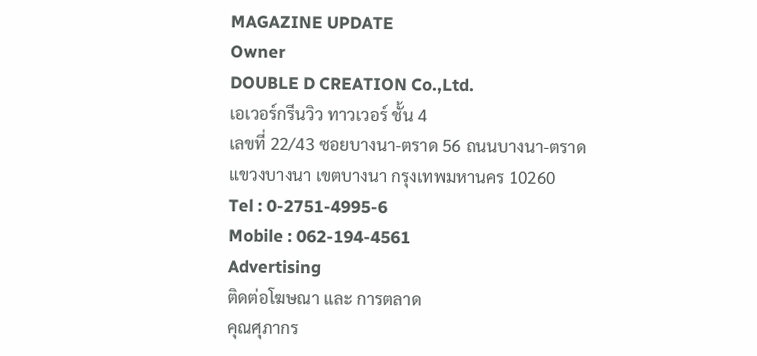MAGAZINE UPDATE
Owner
DOUBLE D CREATION Co.,Ltd.
เอเวอร์กรีนวิว ทาวเวอร์ ชั้น 4
เลขที่ 22/43 ซอยบางนา-ตราด 56 ถนนบางนา-ตราด
แขวงบางนา เขตบางนา กรุงเทพมหานคร 10260
Tel : 0-2751-4995-6
Mobile : 062-194-4561
Advertising
ติดต่อโฆษณา และ การตลาด
คุณศุภากร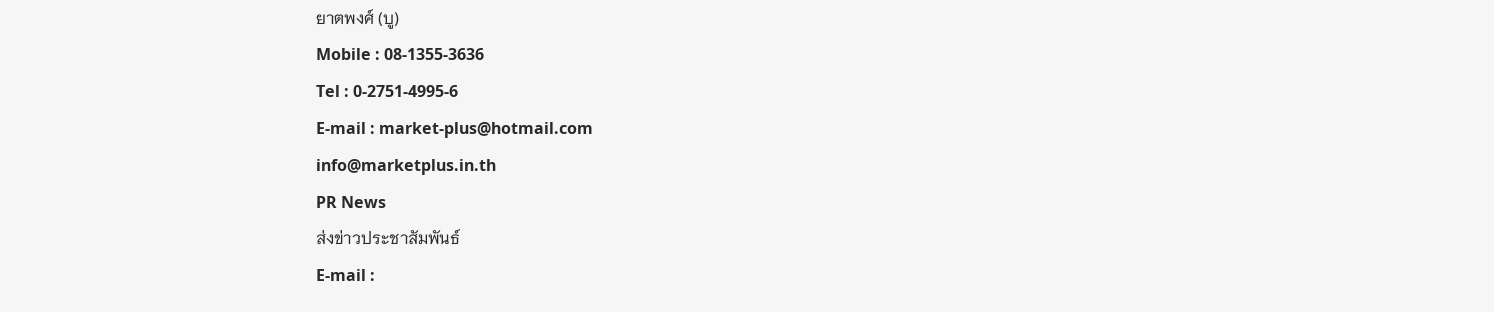ยาตพงศ์ (บู)
Mobile : 08-1355-3636
Tel : 0-2751-4995-6
E-mail : market-plus@hotmail.com
info@marketplus.in.th
PR News
ส่งข่าวประชาสัมพันธ์
E-mail :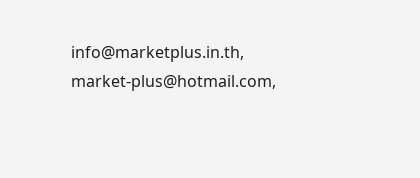info@marketplus.in.th,
market-plus@hotmail.com,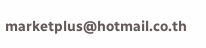marketplus@hotmail.co.th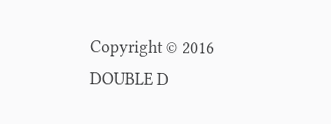Copyright © 2016 DOUBLE D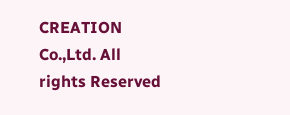CREATION Co.,Ltd. All rights Reserved